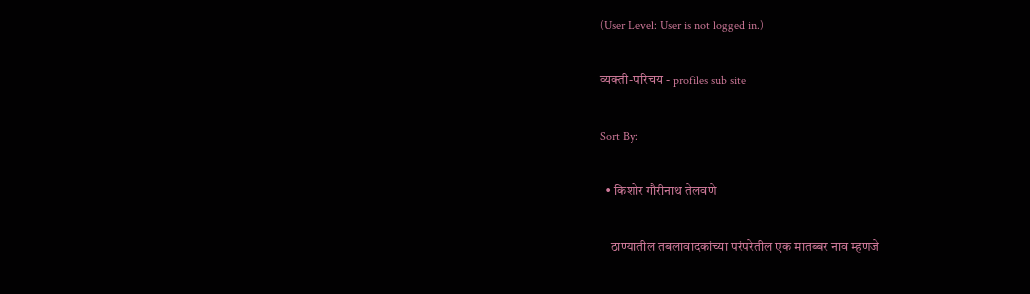(User Level: User is not logged in.)

व्यक्ती-परिचय - profiles sub site

Sort By:

  • किशोर गौरीनाथ तेलवणे

    ठाण्यातील तबलावादकांच्या परंपरेतील एक मातब्बर नाव म्हणजे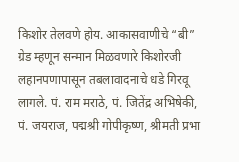किशोर तेलवणे होय. आकासवाणीचे “बी” ग्रेड म्हणून सन्मान मिळवणारे किशोरजी लहानपणापासून तबलावादनाचे धडे गिरवू लागले. पं. राम मराठे, पं. जितेंद्र अभिषेकी, पं. जयराज, पद्मश्री गोपीकृष्ण, श्रीमती प्रभा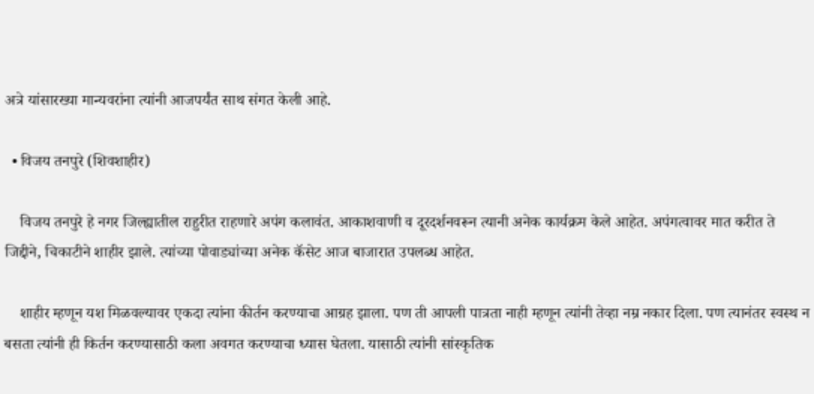अत्रे यांसारख्या मान्यवरांना त्यांनी आजपर्यंत साथ संगत केली आहे.

  • विजय तनपुरे (शिवशाहीर)

    विजय तनपुरे हे नगर जिल्ह्यातील राहुरीत राहणारे अपंग कलावंत. आकाशवाणी व दूरदर्शनवरून त्यानी अनेक कार्यक्रम केले आहेत. अपंगत्वावर मात करीत ते जिद्दीने, चिकाटीने शाहीर झाले. त्यांच्या पोवाड्यांच्या अनेक कॅसेट आज बाजारात उपलब्ध आहेत.

    शाहीर म्हणून यश मिळवल्यावर एकदा त्यांना कीर्तन करण्याचा आग्रह झाला. पण ती आपली पात्रता नाही म्हणून त्यांनी तेव्हा नम्र नकार दिला. पण त्यानंतर स्वस्थ न बसता त्यांनी ही किर्तन करण्यासाठी कला अवगत करण्याचा ध्यास घेतला. यासाठी त्यांनी सांस्कृतिक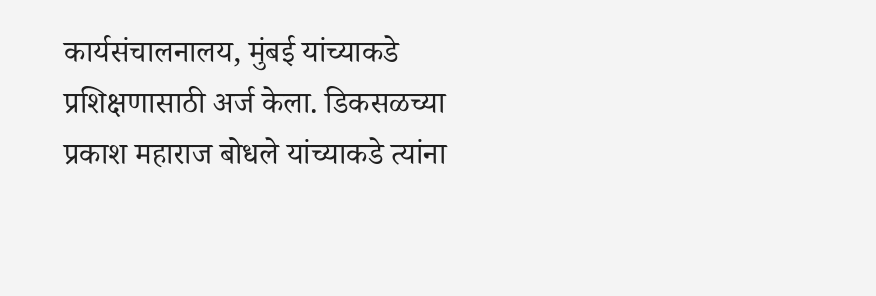कार्यसंचालनालय, मुंबई यांच्याकडे प्रशिक्षणासाठी अर्ज केला. डिकसळच्या प्रकाश महाराज बोधले यांच्याकडे त्यांना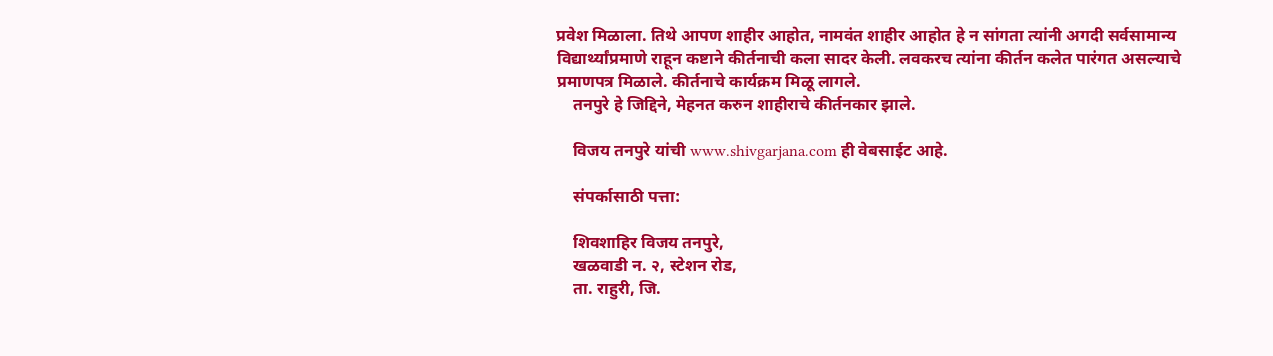प्रवेश मिळाला. तिथे आपण शाहीर आहोत, नामवंत शाहीर आहोत हे न सांगता त्यांनी अगदी सर्वसामान्य विद्यार्थ्यांप्रमाणे राहून कष्टाने कीर्तनाची कला सादर केली. लवकरच त्यांना कीर्तन कलेत पारंगत असल्याचे प्रमाणपत्र मिळाले. कीर्तनाचे कार्यक्रम मिळू लागले.
    तनपुरे हे जिद्दिने, मेहनत करुन शाहीराचे कीर्तनकार झाले.

    विजय तनपुरे यांची www.shivgarjana.com ही वेबसाईट आहे.

    संपर्कासाठी पत्ता:

    शिवशाहिर विजय तनपुरे,
    खळवाडी न. २, स्टेशन रोड,
    ता. राहुरी, जि.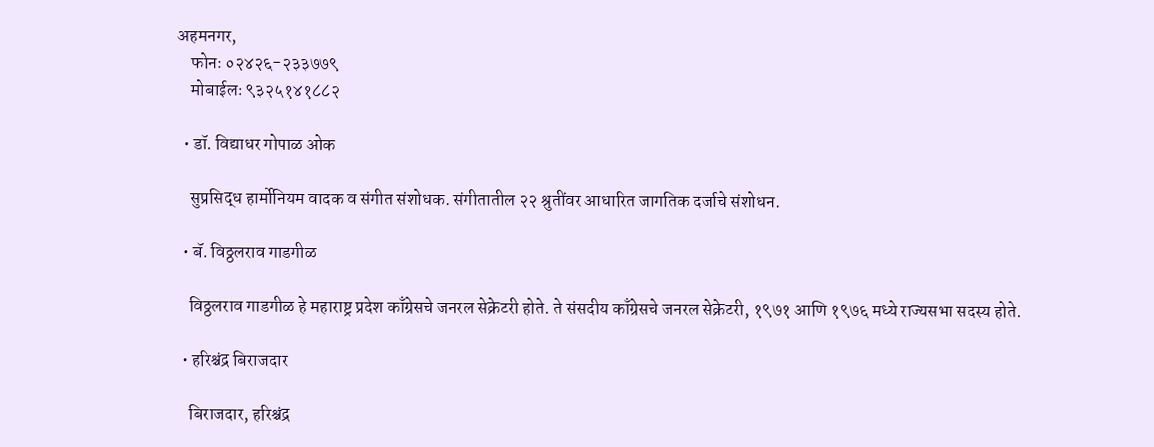अहमनगर,
    फोनः ०२४२६-२३३७७९
    मोबाईलः ९३२५१४१८८२

  • डॉ. विद्याधर गोपाळ ओक

    सुप्रसिद्ध हार्मोनियम वादक व संगीत संशोधक. संगीतातील २२ श्रुतींवर आधारित जागतिक दर्जाचे संशोधन.

  • बॅ. विठ्ठलराव गाडगीळ

    विठ्ठलराव गाडगीळ हे महाराष्ट्र प्रदेश काँग्रेसचे जनरल सेक्रेटरी होते. ते संसदीय काँग्रेसचे जनरल सेक्रेटरी, १९७१ आणि १९७६ मध्ये राज्यसभा सदस्य होते.

  • हरिश्चंद्र बिराजदार

    बिराजदार, हरिश्चंद्र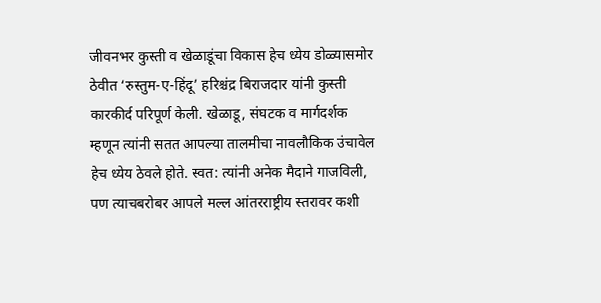जीवनभर कुस्ती व खेळाडूंचा विकास हेच ध्येय डोळ्यासमोर ठेवीत ‘रुस्तुम-ए-हिंदू’ हरिश्चंद्र बिराजदार यांनी कुस्ती कारकीर्द परिपूर्ण केली. खेळाडू, संघटक व मार्गदर्शक म्हणून त्यांनी सतत आपल्या तालमीचा नावलौकिक उंचावेल हेच ध्येय ठेवले होते. स्वत: त्यांनी अनेक मैदाने गाजविली, पण त्याचबरोबर आपले मल्ल आंतरराष्ट्रीय स्तरावर कशी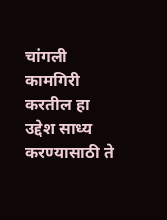चांगली कामगिरी करतील हा उद्देश साध्य करण्यासाठी ते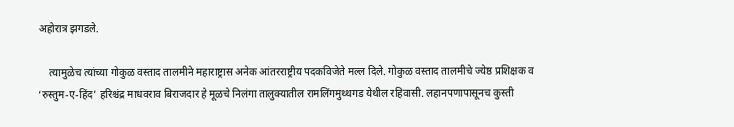अहोरात्र झगडले.

    त्यामुळेच त्यांच्या गोकुळ वस्ताद तालमीने महाराष्ट्रास अनेक आंतरराष्ट्रीय पदकविजेते मल्ल दिले. गोकुळ वस्ताद तालमीचे ज्येष्ठ प्रशिक्षक व ‘रुस्तुम-ए-हिंद’ हरिश्चंद्र माधवराव बिराजदार हे मूळचे निलंगा तालुक्यातील रामलिंगमुथ्थगड येथील रहिवासी. लहानपणापासूनच कुस्ती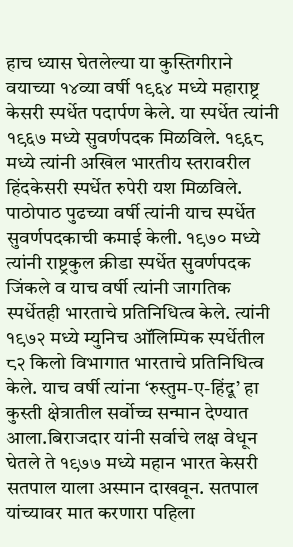हाच ध्यास घेतलेल्या या कुस्तिगीराने वयाच्या १४व्या वर्षी १९६४ मध्ये महाराष्ट्र केसरी स्पर्धेत पदार्पण केले. या स्पर्धेत त्यांनी १९६७ मध्ये सुवर्णपदक मिळविले. १९६८ मध्ये त्यांनी अखिल भारतीय स्तरावरील हिंदकेसरी स्पर्धेत रुपेरी यश मिळविले. पाठोपाठ पुढच्या वर्षी त्यांनी याच स्पर्धेत सुवर्णपदकाची कमाई केली. १९७० मध्ये त्यांनी राष्ट्रकुल क्रीडा स्पर्धेत सुवर्णपदक जिंकले व याच वर्षी त्यांनी जागतिक स्पर्धेतही भारताचे प्रतिनिधित्व केले. त्यांनी १९७२ मध्ये म्युनिच ऑलिम्पिक स्पर्धेतील ८२ किलो विभागात भारताचे प्रतिनिधित्व केले. याच वर्षी त्यांना ‘रुस्तुम-ए-हिंदू’ हा कुस्ती क्षेत्रातील सर्वोच्च सन्मान देण्यात आला.बिराजदार यांनी सर्वाचे लक्ष वेधून घेतले ते १९७७ मध्ये महान भारत केसरी सतपाल याला अस्मान दाखवून. सतपाल यांच्यावर मात करणारा पहिला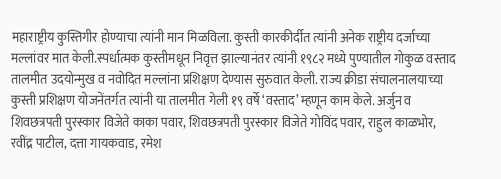महाराष्ट्रीय कुस्तिगीर होण्याचा त्यांनी मान मिळविला. कुस्ती कारकीर्दीत त्यांनी अनेक राष्ट्रीय दर्जाच्या मल्लांवर मात केली.स्पर्धात्मक कुस्तीमधून निवृत्त झाल्यानंतर त्यांनी १९८२ मध्ये पुण्यातील गोकुळ वस्ताद तालमीत उदयोन्मुख व नवोदित मल्लांना प्रशिक्षण देण्यास सुरुवात केली. राज्य क्रीडा संचालनालयाच्या कुस्ती प्रशिक्षण योजनेंतर्गत त्यांनी या तालमीत गेली १९ वर्षे ‘वस्ताद’ म्हणून काम केले. अर्जुन व शिवछत्रपती पुरस्कार विजेते काका पवार, शिवछत्रपती पुरस्कार विजेते गोविंद पवार, राहुल काळभोर, रवींद्र पाटील, दत्ता गायकवाड, रमेश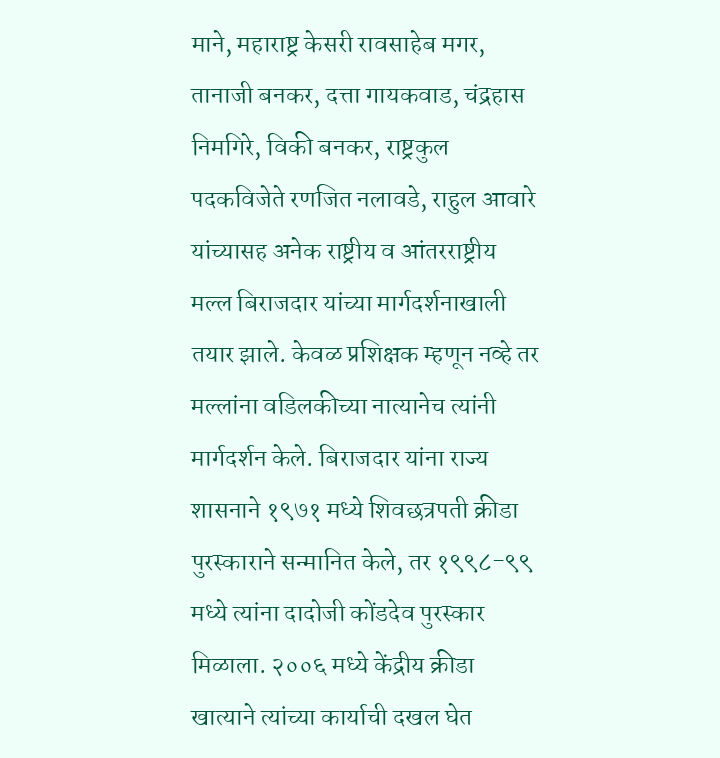माने, महाराष्ट्र केसरी रावसाहेब मगर, तानाजी बनकर, दत्ता गायकवाड, चंद्रहास निमगिरे, विकी बनकर, राष्ट्रकुल पदकविजेते रणजित नलावडे, राहुल आवारे यांच्यासह अनेक राष्ट्रीय व आंतरराष्ट्रीय मल्ल बिराजदार यांच्या मार्गदर्शनाखाली तयार झाले. केवळ प्रशिक्षक म्हणून नव्हे तर मल्लांना वडिलकीच्या नात्यानेच त्यांनी मार्गदर्शन केले. बिराजदार यांना राज्य शासनाने १९७१ मध्ये शिवछत्रपती क्रीडा पुरस्काराने सन्मानित केले, तर १९९८-९९ मध्ये त्यांना दादोजी कोंडदेव पुरस्कार मिळाला. २००६ मध्ये केंद्रीय क्रीडा खात्याने त्यांच्या कार्याची दखल घेत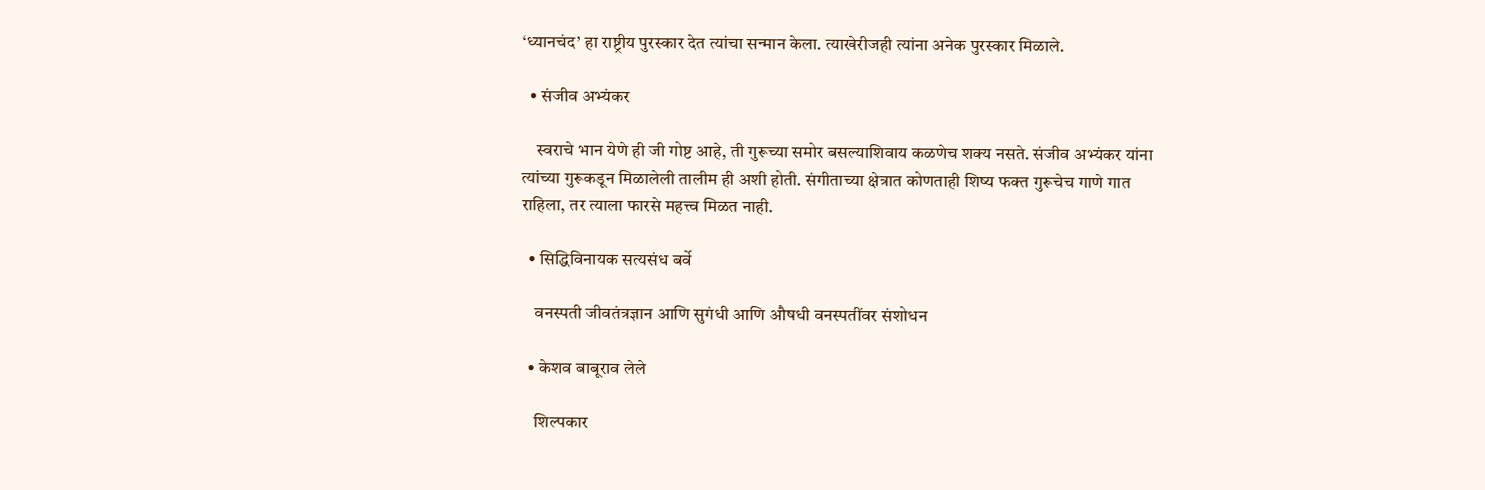‘ध्यानचंद’ हा राष्ट्रीय पुरस्कार देत त्यांचा सन्मान केला. त्याखेरीजही त्यांना अनेक पुरस्कार मिळाले.

  • संजीव अभ्यंकर

    स्वराचे भान येणे ही जी गोष्ट आहे, ती गुरूच्या समोर बसल्याशिवाय कळणेच शक्य नसते. संजीव अभ्यंकर यांना त्यांच्या गुरूकडून मिळालेली तालीम ही अशी होती. संगीताच्या क्षेत्रात कोणताही शिष्य फक्त गुरूचेच गाणे गात राहिला, तर त्याला फारसे महत्त्व मिळत नाही.

  • सिद्धिविनायक सत्यसंध बर्वे

    वनस्पती जीवतंत्रज्ञान आणि सुगंधी आणि औषधी वनस्पतींवर संशोधन

  • केशव बाबूराव लेले

    शिल्पकार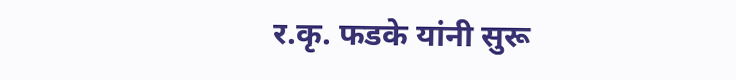र.कृ. फडके यांनी सुरू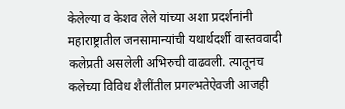केलेल्या व केशव लेले यांच्या अशा प्रदर्शनांनी महाराष्ट्रातील जनसामान्यांची यथार्थदर्शी वास्तववादी कलेप्रती असलेली अभिरुची वाढवली. त्यातूनच कलेच्या विविध शैलींतील प्रगल्भतेऐवजी आजही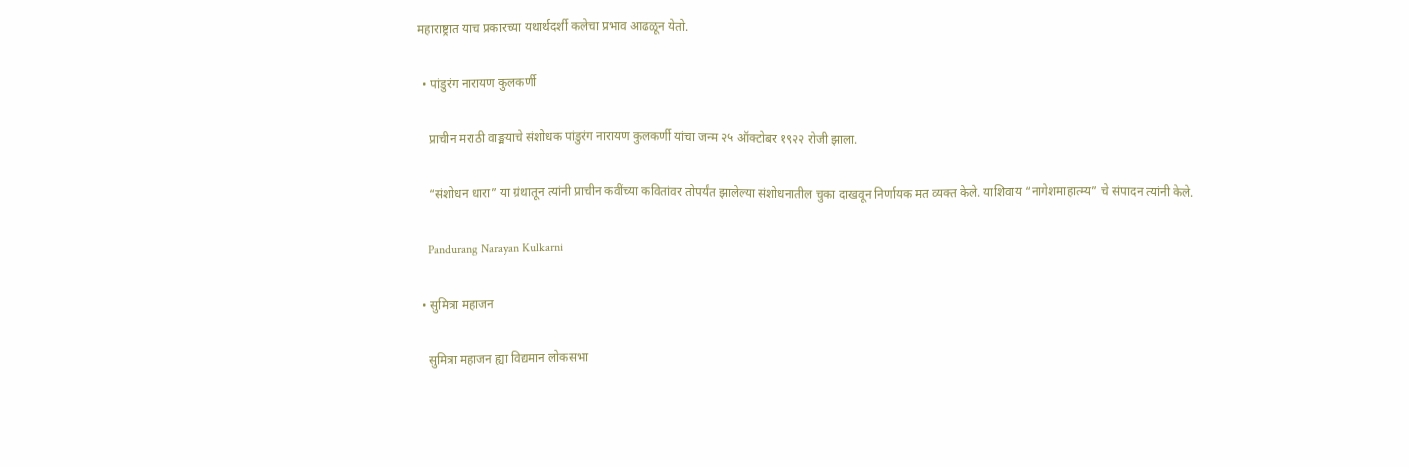महाराष्ट्रात याच प्रकारच्या यथार्थदर्शी कलेचा प्रभाव आढळून येतो.

  • पांडुरंग नारायण कुलकर्णी

    प्राचीन मराठी वाङ्मयाचे संशोधक पांडुरंग नारायण कुलकर्णी यांचा जन्म २५ ऑक्टोबर १९२२ रोजी झाला.

    “संशोधन धारा” या ग्रंथातून त्यांनी प्राचीन कवींच्या कवितांवर तोपर्यंत झालेल्या संशोधनातील चुका दाखवून निर्णायक मत व्यक्त केले. याशिवाय “नागेशमाहात्म्य” चे संपादन त्यांनी केले.

    Pandurang Narayan Kulkarni

  • सुमित्रा महाजन

    सुमित्रा महाजन ह्या विद्यमान लोकसभा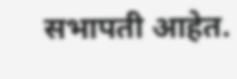सभापती आहेत.